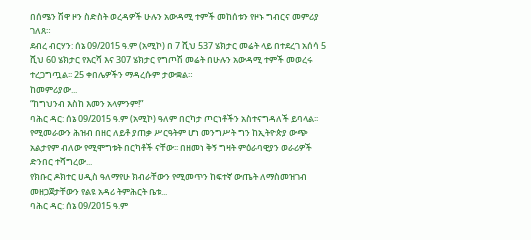በሰሜን ሽዋ ዞን ስድስት ወረዳዎች ሁሉን አውዳሚ ተምች መከሰቱን የዞኑ ግብርና መምሪያ ገለጸ።
ደብረ ብርሃን: ሰኔ 09/2015 ዓ.ም (አሚኮ) በ 7 ሺህ 537 ሄክታር መሬት ላይ በተደረገ አሰሳ 5 ሺህ 60 ሄክታር የእርሻ እና 307 ሄክታር የግጦሽ መሬት በሁሉን አውዳሚ ተምች መወረሩ ተረጋግጧል፡፡ 25 ቀበሌዎችን ማዳረሱም ታውቋል።
ከመምሪያው...
“ከግህንብ እስከ እመን አላምንም!”
ባሕር ዳር: ሰኔ 09/2015 ዓ.ም (አሚኮ) ዓለም በርካታ ጦርነቶችን አስተናግዳለች ይባላል፡፡ የሚመራውን ሕዝብ በዘር ለይቶ ያጠቃ ሥርዓትም ሆነ መንግሥት ግን ከኢትዮጵያ ውጭ አልታየም ብለው የሚሞግቱት በርካቶች ናቸው፡፡ በዘመነ ቅኝ ግዛት ምዕራባዊያን ወራሪዎች ድንበር ተሻግረው...
የክቡር ዶክተር ሀዲስ ዓለማየሁ ክብራቸውን የሚመጥን ከፍተኛ ውጤት ለማስመዝገብ መዘጋጀታቸውን የልዩ አዳሪ ትምሕርት ቤቱ...
ባሕር ዳር: ሰኔ 09/2015 ዓ.ም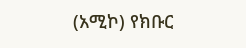(አሚኮ) የክቡር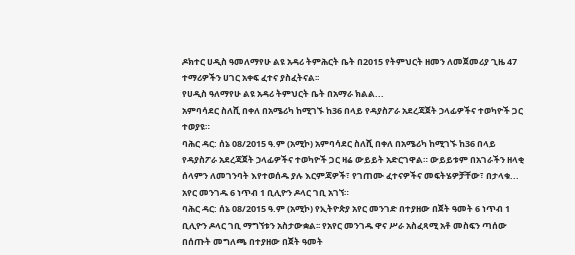ዶክተር ሀዲስ ዓመለማየሁ ልዩ አዳሪ ትምሕርት ቤት በ2015 የትምህርት ዘመን ለመጀመሪያ ጊዜ 47 ተማሪዎችን ሀገር አቀፍ ፈተና ያስፈትናል፡፡
የሀዲስ ዓለማየሁ ልዩ አዳሪ ትምህርት ቤት በአማራ ክልል...
አምባሳደር ስለሺ በቀለ በአሜሪካ ከሚገኙ ከ36 በላይ የዳያስፖራ አደረጃጀት ኃላፊዎችና ተወካዮች ጋር ተወያዩ።
ባሕር ዳር: ሰኔ 08/2015 ዓ.ም (አሚኮ) አምባሳደር ስለሺ በቀለ በአሜሪካ ከሚገኙ ከ36 በላይ የዳያስፖራ አደረጃጀት ኃላፊዎችና ተወካዮች ጋር ዛሬ ውይይት አድርገዋል። ውይይቱም በአገራችን ዘላቂ ሰላምን ለመገንባት እየተወሰዱ ያሉ እርምጃዎች፣ የገጠሙ ፈተናዎችና መፍትሄዎቻቸው፣ በታላቁ...
አየር መንገዱ 6 ነጥብ 1 ቢሊዮን ዶላር ገቢ አገኘ።
ባሕር ዳር: ሰኔ 08/2015 ዓ.ም (አሚኮ) የኢትዮጵያ አየር መንገድ በተያዘው በጀት ዓመት 6 ነጥብ 1 ቢሊዮን ዶላር ገቢ ማግኘቱን አስታውቋል፡፡ የአየር መንገዱ ዋና ሥራ አስፈጻሚ አቶ መስፍን ጣሰው በሰጡት መግለጫ በተያዘው በጀት ዓመት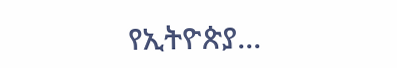የኢትዮጵያ...